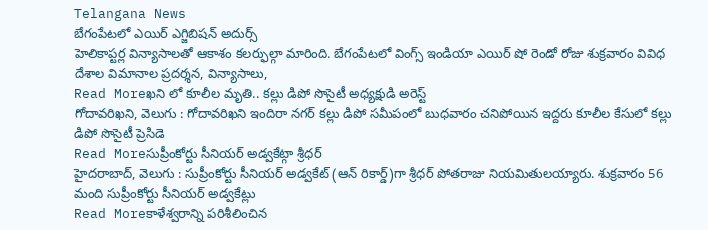Telangana News
బేగంపేటలో ఎయిర్ ఎగ్జిబిషన్ అదుర్స్
హెలికాప్టర్ల విన్యాసాలతో ఆకాశం కలర్ఫుల్గా మారింది. బేగంపేటలో వింగ్స్ ఇండియా ఎయిర్ షో రెండో రోజు శుక్రవారం వివిధ దేశాల విమానాల ప్రదర్శన, విన్యాసాలు,
Read Moreఖని లో కూలీల మృతి.. కల్లు డిపో సొసైటీ అధ్యక్షుడి అరెస్ట్
గోదావరిఖని, వెలుగు : గోదావరిఖని ఇందిరా నగర్ కల్లు డిపో సమీపంలో బుధవారం చనిపోయిన ఇద్దరు కూలీల కేసులో కల్లు డిపో సొసైటీ ప్రెసిడె
Read Moreసుప్రీంకోర్టు సీనియర్ అడ్వకేట్గా శ్రీధర్
హైదరాబాద్, వెలుగు : సుప్రీంకోర్టు సీనియర్ అడ్వకేట్ (ఆన్ రికార్డ్)గా శ్రీధర్ పోతరాజు నియమితులయ్యారు. శుక్రవారం 56 మంది సుప్రీంకోర్టు సీనియర్ అడ్వకేట్లు
Read Moreకాళేశ్వరాన్ని పరిశీలించిన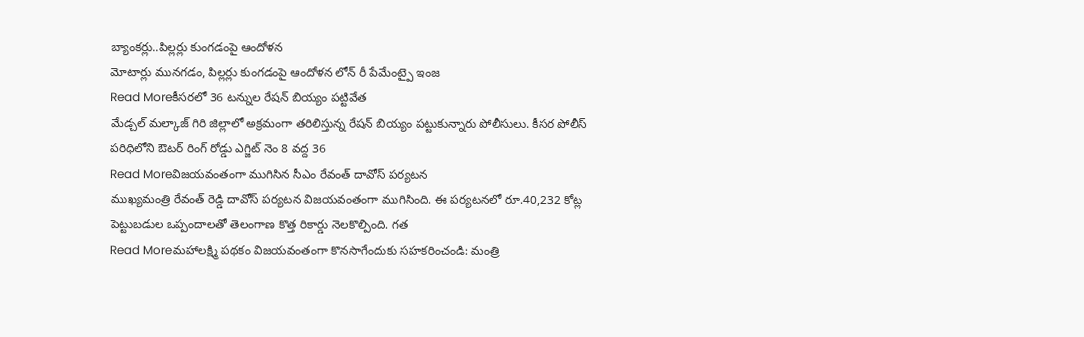బ్యాంకర్లు..పిల్లర్లు కుంగడంపై ఆందోళన
మోటార్లు మునగడం, పిల్లర్లు కుంగడంపై ఆందోళన లోన్ రీ పేమేంట్పై ఇంజ
Read Moreకీసరలో 36 టన్నుల రేషన్ బియ్యం పట్టివేత
మేడ్చల్ మల్కాజ్ గిరి జిల్లాలో అక్రమంగా తరిలిస్తున్న రేషన్ బియ్యం పట్టుకున్నారు పోలీసులు. కీసర పోలీస్ పరిధిలోని ఔటర్ రింగ్ రోడ్డు ఎగ్జిట్ నెం 8 వద్ద 36
Read Moreవిజయవంతంగా ముగిసిన సీఎం రేవంత్ దావోస్ పర్యటన
ముఖ్యమంత్రి రేవంత్ రెడ్డి దావోస్ పర్యటన విజయవంతంగా ముగిసింది. ఈ పర్యటనలో రూ.40,232 కోట్ల పెట్టుబడుల ఒప్పందాలతో తెలంగాణ కొత్త రికార్డు నెలకొల్పింది. గత
Read Moreమహాలక్ష్మి పథకం విజయవంతంగా కొనసాగేందుకు సహకరించండి: మంత్రి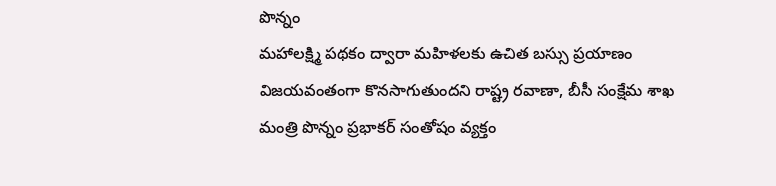పొన్నం
మహాలక్ష్మి పథకం ద్వారా మహిళలకు ఉచిత బస్సు ప్రయాణం విజయవంతంగా కొనసాగుతుందని రాష్ట్ర రవాణా, బీసీ సంక్షేమ శాఖ మంత్రి పొన్నం ప్రభాకర్ సంతోషం వ్యక్తం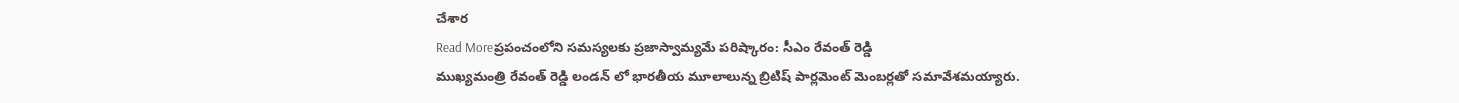చేశార
Read Moreప్రపంచంలోని సమస్యలకు ప్రజాస్వామ్యమే పరిష్కారం: సీఎం రేవంత్ రెడ్డి
ముఖ్యమంత్రి రేవంత్ రెడ్డి లండన్ లో భారతీయ మూలాలున్న బ్రిటిష్ పార్లమెంట్ మెంబర్లతో సమావేశమయ్యారు.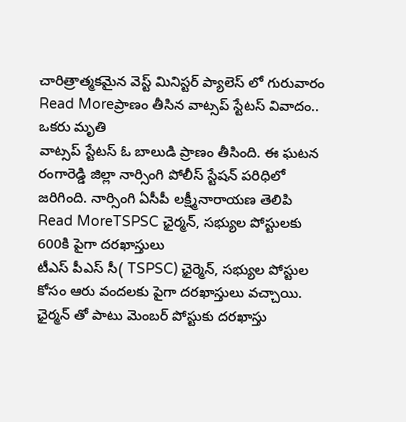చారిత్రాత్మకమైన వెస్ట్ మినిస్టర్ ప్యాలెస్ లో గురువారం
Read Moreప్రాణం తీసిన వాట్సప్ స్టేటస్ వివాదం.. ఒకరు మృతి
వాట్సప్ స్టేటస్ ఓ బాలుడి ప్రాణం తీసింది. ఈ ఘటన రంగారెడ్డి జిల్లా నార్సింగి పోలీస్ స్టేషన్ పరిధిలో జరిగింది. నార్సింగి ఏసీపీ లక్ష్మీనారాయణ తెలిపి
Read MoreTSPSC ఛైర్మన్, సభ్యుల పోస్టులకు 600కి పైగా దరఖాస్తులు
టీఎస్ పీఎస్ సీ( TSPSC) ఛైర్మెన్, సభ్యుల పోస్టుల కోసం ఆరు వందలకు పైగా దరఖాస్తులు వచ్చాయి. ఛైర్మన్ తో పాటు మెంబర్ పోస్టుకు దరఖాస్తు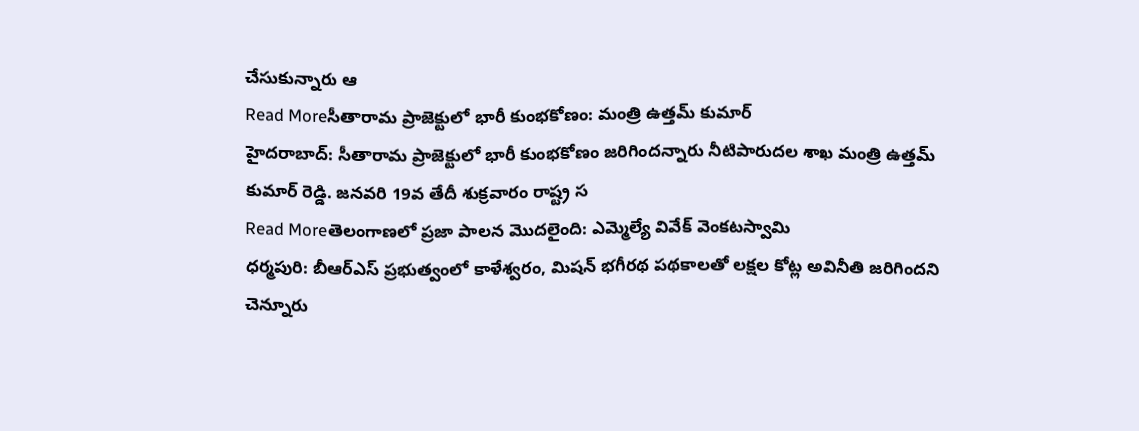చేసుకున్నారు ఆ
Read Moreసీతారామ ప్రాజెక్టులో భారీ కుంభకోణం: మంత్రి ఉత్తమ్ కుమార్
హైదరాబాద్: సీతారామ ప్రాజెక్టులో భారీ కుంభకోణం జరిగిందన్నారు నీటిపారుదల శాఖ మంత్రి ఉత్తమ్ కుమార్ రెడ్డి. జనవరి 19వ తేదీ శుక్రవారం రాష్ట్ర స
Read Moreతెలంగాణలో ప్రజా పాలన మొదలైంది: ఎమ్మెల్యే వివేక్ వెంకటస్వామి
ధర్మపురి: బీఆర్ఎస్ ప్రభుత్వంలో కాళేశ్వరం, మిషన్ భగీరథ పథకాలతో లక్షల కోట్ల అవినీతి జరిగిందని చెన్నూరు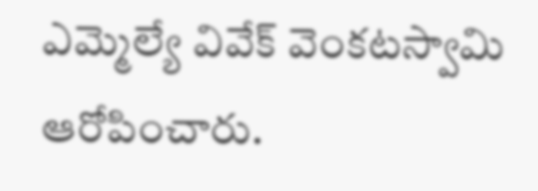ఎమ్మెల్యే వివేక్ వెంకటస్వామి ఆరోపించారు.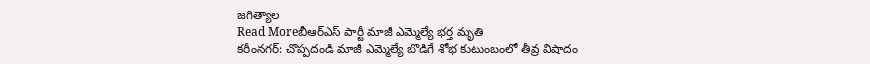జగిత్యాల
Read Moreబీఆర్ఎస్ పార్టీ మాజీ ఎమ్మెల్యే భర్త మృతి
కరీంనగర్: చొప్పదండి మాజీ ఎమ్మెల్యే బొడిగే శోభ కుటుంబంలో తీవ్ర విషాదం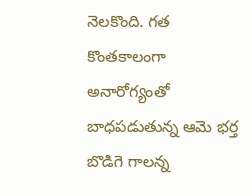నెలకొంది. గత కొంతకాలంగా అనారోగ్యంతో బాధపడుతున్న ఆమె భర్త బొడిగె గాలన్న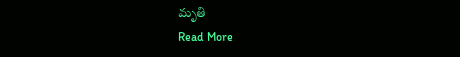మృతి
Read More